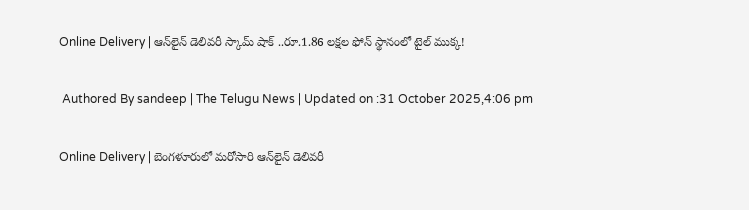Online Delivery | ఆన్‌లైన్ డెలివరీ స్కామ్‌ షాక్ ..రూ.1.86 లక్షల ఫోన్‌ స్థానంలో టైల్‌ ముక్క!

 Authored By sandeep | The Telugu News | Updated on :31 October 2025,4:06 pm

Online Delivery | బెంగళూరులో మరోసారి ఆన్‌లైన్ డెలివరీ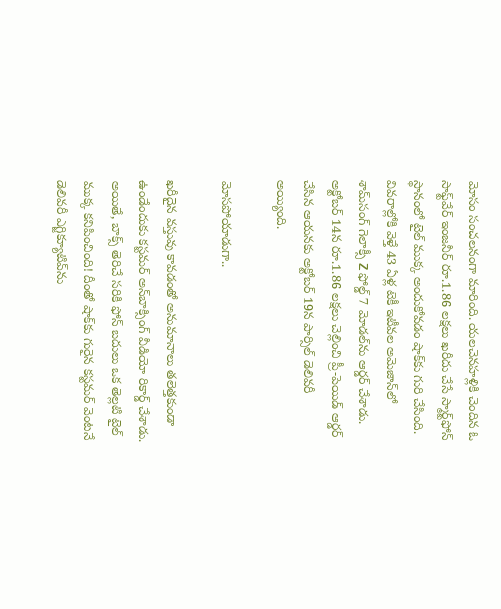మోసం సంచలనంగా మారింది. యలచెనహళ్లికి చెందిన ఓ సాఫ్ట్‌వేర్ ఇంజనీర్ రూ.1.86 లక్షలు ఖరీదు చేసే స్మార్ట్‌ఫోన్‌ స్థానంలో టైల్‌ ముక్క అందుకోవడం షాక్‌కు గురి చేసింది. వివరాల్లోకి వెళ్తే 43 ఏళ్ల టెకీ ఇటీవల అమెజాన్‌లో శామ్‌సంగ్ గెలాక్సీ Z ఫోల్డ్ 7 మోడల్‌ను ఆర్డర్ చేశాడు. అక్టోబర్ 14న రూ.1.86 లక్షలు చెల్లించి ప్రీ-పెయిడ్ ఆర్డర్ చేసిన ఆయనకు అక్టోబర్ 19న పార్సిల్ డెలివరీ అయ్యింది.

మోస‌పోయాడుగా..

ఖరీదైన వస్తువు కావడంతో అనుమానాలు తలెత్తకుండా ఉండేందుకు కస్టమర్ అన్‌బాక్సింగ్‌ వీడియో రికార్డ్ చేశాడు. అయితే, బాక్స్‌ తెరిచే సరికి ఫోన్‌ బదులు ఒక తెల్లటి టైల్‌ ముక్క కనిపించింది! దీంతో షాక్‌కు గురైన కస్టమర్ వెంటనే డెలివరీ ఎగ్జిక్యూటివ్‌ను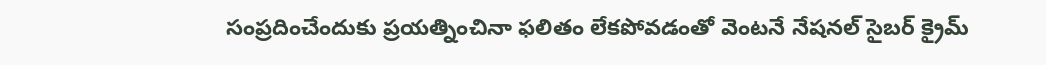సంప్రదించేందుకు ప్రయత్నించినా ఫలితం లేకపోవడంతో వెంటనే నేషనల్ సైబర్ క్రైమ్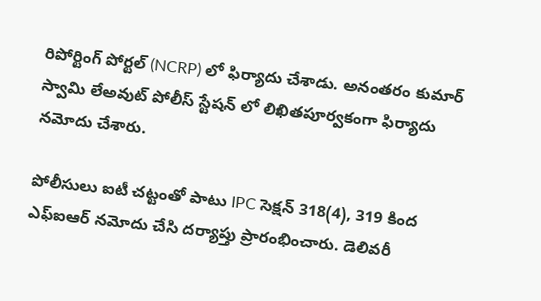రిపోర్టింగ్ పోర్టల్ (NCRP) లో ఫిర్యాదు చేశాడు. అనంతరం కుమార్ స్వామి లేఅవుట్ పోలీస్ స్టేషన్ లో లిఖితపూర్వకంగా ఫిర్యాదు నమోదు చేశారు.

పోలీసులు ఐటీ చట్టంతో పాటు IPC సెక్షన్ 318(4), 319 కింద ఎఫ్‌ఐఆర్‌ నమోదు చేసి దర్యాప్తు ప్రారంభించారు. డెలివరీ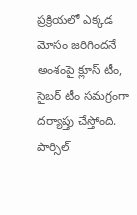ప్రక్రియలో ఎక్కడ మోసం జరిగిందనే అంశంపై క్లూస్ టీం, సైబర్ టీం సమగ్రంగా దర్యాప్తు చేస్తోంది. పార్సిల్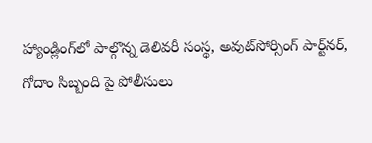హ్యాండ్లింగ్‌లో పాల్గొన్న డెలివరీ సంస్థ, అవుట్‌సోర్సింగ్ పార్ట్‌నర్, గోదాం సిబ్బంది పై పోలీసులు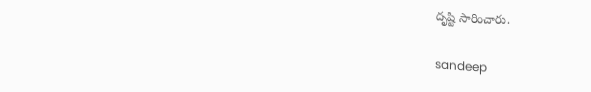దృష్టి సారించారు.

sandeep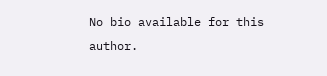No bio available for this author.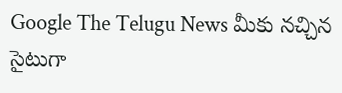Google The Telugu News మీకు నచ్చిన సైటుగా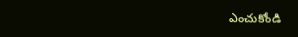ఎంచుకోండి